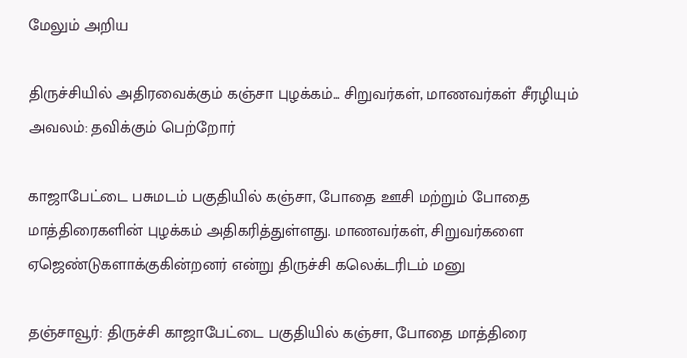மேலும் அறிய

திருச்சியில் அதிரவைக்கும் கஞ்சா புழக்கம்... சிறுவர்கள், மாணவர்கள் சீரழியும் அவலம்: தவிக்கும் பெற்றோர்

காஜாபேட்டை பசுமடம் பகுதியில் கஞ்சா, போதை ஊசி மற்றும் போதை மாத்திரைகளின் புழக்கம் அதிகரித்துள்ளது. மாணவர்கள், சிறுவர்களை ஏஜெண்டுகளாக்குகின்றனர் என்று திருச்சி கலெக்டரிடம் மனு

தஞ்சாவூர்: திருச்சி காஜாபேட்டை பகுதியில் கஞ்சா, போதை மாத்திரை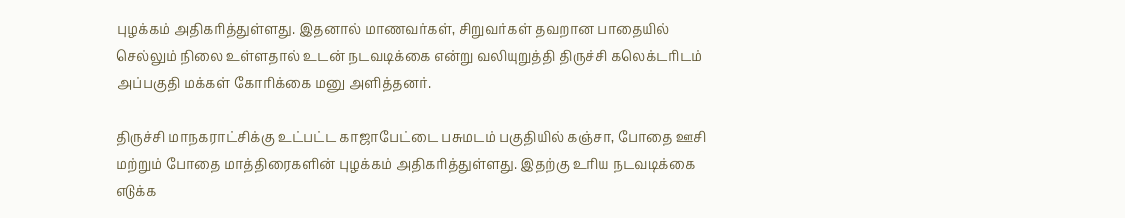புழக்கம் அதிகரித்துள்ளது. இதனால் மாணவர்கள், சிறுவர்கள் தவறான பாதையில் செல்லும் நிலை உள்ளதால் உடன் நடவடிக்கை என்று வலியுறுத்தி திருச்சி கலெக்டரிடம் அப்பகுதி மக்கள் கோரிக்கை மனு அளித்தனர்.

திருச்சி மாநகராட்சிக்கு உட்பட்ட காஜாபேட்டை பசுமடம் பகுதியில் கஞ்சா, போதை ஊசி மற்றும் போதை மாத்திரைகளின் புழக்கம் அதிகரித்துள்ளது. இதற்கு உரிய நடவடிக்கை எடுக்க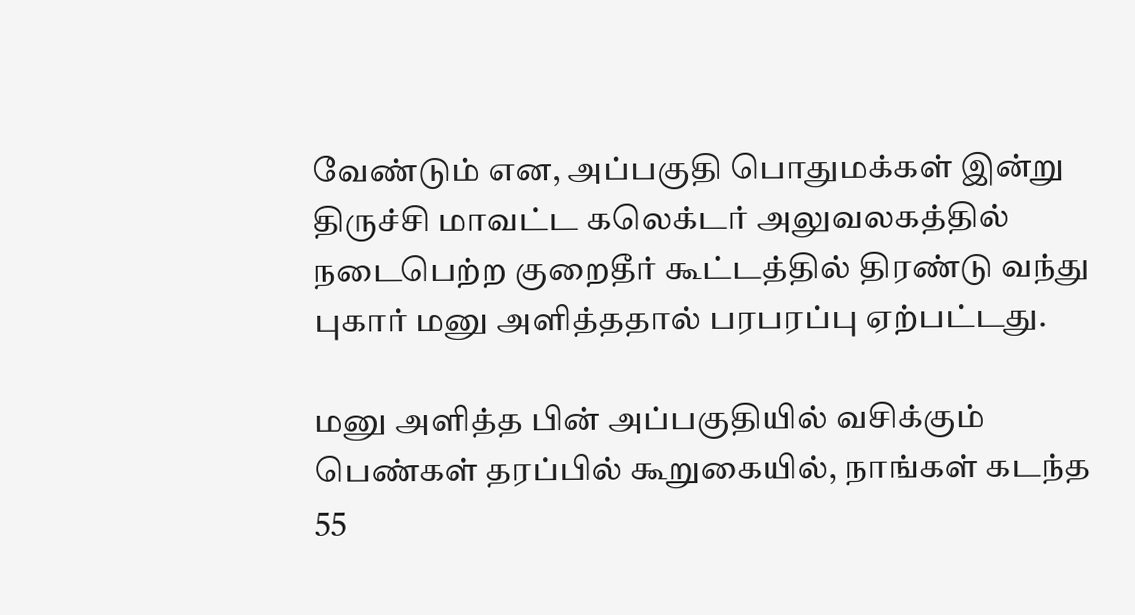வேண்டும் என, அப்பகுதி பொதுமக்கள் இன்று திருச்சி மாவட்ட கலெக்டர் அலுவலகத்தில் நடைபெற்ற குறைதீர் கூட்டத்தில் திரண்டு வந்து புகார் மனு அளித்ததால் பரபரப்பு ஏற்பட்டது.

மனு அளித்த பின் அப்பகுதியில் வசிக்கும் பெண்கள் தரப்பில் கூறுகையில், நாங்கள் கடந்த 55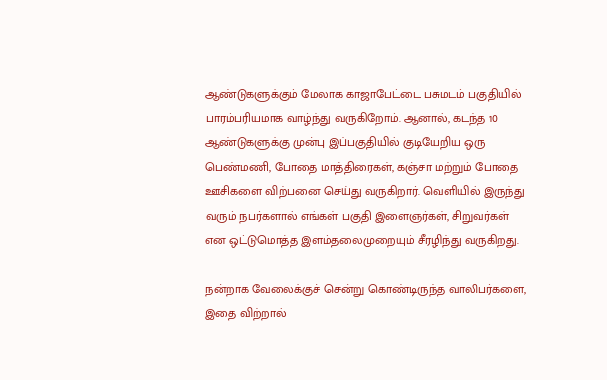ஆண்டுகளுக்கும் மேலாக காஜாபேட்டை பசுமடம் பகுதியில் பாரம்பரியமாக வாழ்ந்து வருகிறோம். ஆனால், கடந்த 10 ஆண்டுகளுக்கு முன்பு இப்பகுதியில் குடியேறிய ஒரு பெண்மணி, போதை மாத்திரைகள், கஞ்சா மற்றும் போதை ஊசிகளை விற்பனை செய்து வருகிறார். வெளியில் இருந்து வரும் நபர்களால் எங்கள் பகுதி இளைஞர்கள், சிறுவர்கள் என ஒட்டுமொத்த இளம்தலைமுறையும் சீரழிந்து வருகிறது.

நன்றாக வேலைக்குச் சென்று கொண்டிருந்த வாலிபர்களை, இதை விற்றால்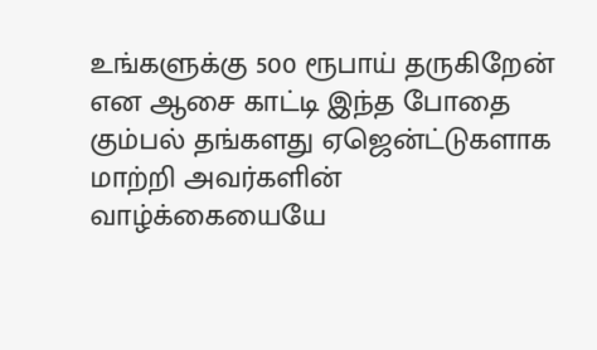உங்களுக்கு 500 ரூபாய் தருகிறேன் என ஆசை காட்டி இந்த போதை கும்பல் தங்களது ஏஜென்ட்டுகளாக மாற்றி அவர்களின் வாழ்க்கையையே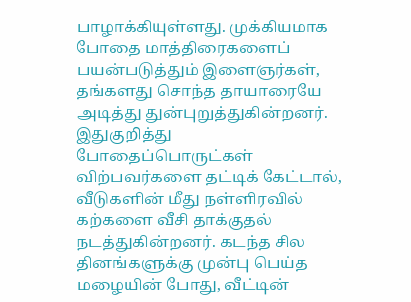பாழாக்கியுள்ளது. முக்கியமாக போதை மாத்திரைகளைப் பயன்படுத்தும் இளைஞர்கள், தங்களது சொந்த தாயாரையே அடித்து துன்புறுத்துகின்றனர். இதுகுறித்து போதைப்பொருட்கள் விற்பவர்களை தட்டிக் கேட்டால், வீடுகளின் மீது நள்ளிரவில் கற்களை வீசி தாக்குதல் நடத்துகின்றனர். கடந்த சில தினங்களுக்கு முன்பு பெய்த மழையின் போது, வீட்டின்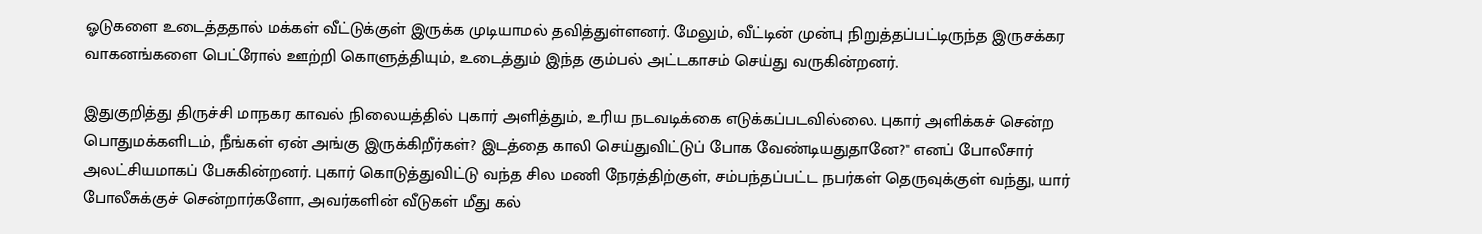ஓடுகளை உடைத்ததால் மக்கள் வீட்டுக்குள் இருக்க முடியாமல் தவித்துள்ளனர். மேலும், வீட்டின் முன்பு நிறுத்தப்பட்டிருந்த இருசக்கர வாகனங்களை பெட்ரோல் ஊற்றி கொளுத்தியும், உடைத்தும் இந்த கும்பல் அட்டகாசம் செய்து வருகின்றனர்.

இதுகுறித்து திருச்சி மாநகர காவல் நிலையத்தில் புகார் அளித்தும், உரிய நடவடிக்கை எடுக்கப்படவில்லை. புகார் அளிக்கச் சென்ற பொதுமக்களிடம், நீங்கள் ஏன் அங்கு இருக்கிறீர்கள்? இடத்தை காலி செய்துவிட்டுப் போக வேண்டியதுதானே?" எனப் போலீசார் அலட்சியமாகப் பேசுகின்றனர். புகார் கொடுத்துவிட்டு வந்த சில மணி நேரத்திற்குள், சம்பந்தப்பட்ட நபர்கள் தெருவுக்குள் வந்து, யார் போலீசுக்குச் சென்றார்களோ, அவர்களின் வீடுகள் மீது கல்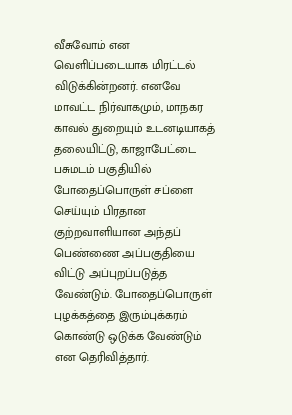வீசுவோம் என வெளிப்படையாக மிரட்டல் விடுக்கின்றனர். எனவே மாவட்ட நிர்வாகமும், மாநகர காவல் துறையும் உடனடியாகத் தலையிட்டு, காஜாபேட்டை பசுமடம் பகுதியில் போதைப்பொருள் சப்ளை செய்யும் பிரதான குற்றவாளியான அந்தப் பெண்ணை அப்பகுதியை விட்டு அப்புறப்படுத்த வேண்டும். போதைப்பொருள் புழக்கத்தை இரும்புக்கரம் கொண்டு ஒடுக்க வேண்டும் என தெரிவித்தார்.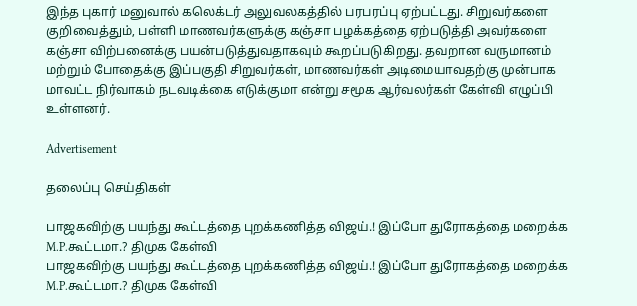இந்த புகார் மனுவால் கலெக்டர் அலுவலகத்தில் பரபரப்பு ஏற்பட்டது. சிறுவர்களை குறிவைத்தும், பள்ளி மாணவர்களுக்கு கஞ்சா பழக்கத்தை ஏற்படுத்தி அவர்களை கஞ்சா விற்பனைக்கு பயன்படுத்துவதாகவும் கூறப்படுகிறது. தவறான வருமானம் மற்றும் போதைக்கு இப்பகுதி சிறுவர்கள், மாணவர்கள் அடிமையாவதற்கு முன்பாக மாவட்ட நிர்வாகம் நடவடிக்கை எடுக்குமா என்று சமூக ஆர்வலர்கள் கேள்வி எழுப்பி உள்ளனர்.

Advertisement

தலைப்பு செய்திகள்

பாஜகவிற்கு பயந்து கூட்டத்தை புறக்கணித்த விஜய்.! இப்போ துரோகத்தை மறைக்க M.P.கூட்டமா.? திமுக கேள்வி
பாஜகவிற்கு பயந்து கூட்டத்தை புறக்கணித்த விஜய்.! இப்போ துரோகத்தை மறைக்க M.P.கூட்டமா.? திமுக கேள்வி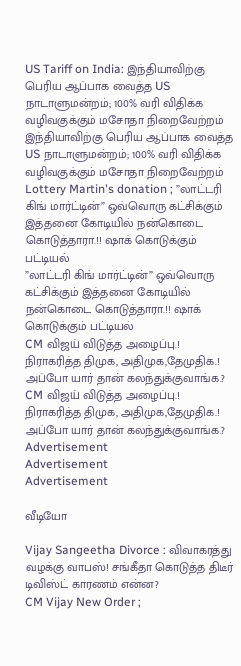US Tariff on India: இந்தியாவிற்கு பெரிய ஆப்பாக வைத்த US நாடாளுமன்றம்; 100% வரி விதிக்க வழிவகுக்கும் மசோதா நிறைவேற்றம்
இந்தியாவிற்கு பெரிய ஆப்பாக வைத்த US நாடாளுமன்றம்; 100% வரி விதிக்க வழிவகுக்கும் மசோதா நிறைவேற்றம்
Lottery Martin's donation ; ”லாட்டரி கிங் மார்ட்டின்” ஒவ்வொரு கட்சிக்கும் இத்தனை கோடியில் நன்கொடை கொடுத்தாரா.!! ஷாக் கொடுக்கும் பட்டியல்
”லாட்டரி கிங் மார்ட்டின்” ஒவ்வொரு கட்சிக்கும் இத்தனை கோடியில் நன்கொடை கொடுத்தாரா.!! ஷாக் கொடுக்கும் பட்டியல்
CM விஜய் விடுத்த அழைப்பு.! நிராகரித்த திமுக, அதிமுக,தேமுதிக.! அப்போ யார் தான் கலந்துக்குவாங்க.?
CM விஜய் விடுத்த அழைப்பு.! நிராகரித்த திமுக, அதிமுக,தேமுதிக.! அப்போ யார் தான் கலந்துக்குவாங்க.?
Advertisement
Advertisement
Advertisement

வீடியோ

Vijay Sangeetha Divorce : விவாகரத்து வழக்கு வாபஸ்! சங்கீதா கொடுத்த திடீர் டிவிஸ்ட் காரணம் என்ன?
CM Vijay New Order ;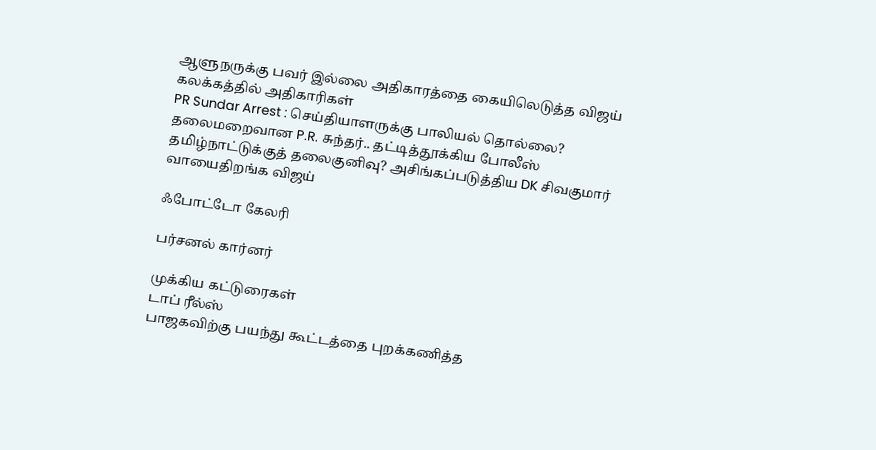ஆளுநருக்கு பவர் இல்லை அதிகாரத்தை கையிலெடுத்த விஜய் கலக்கத்தில் அதிகாரிகள்
PR Sundar Arrest : செய்தியாளருக்கு பாலியல் தொல்லை? தலைமறைவான P.R. சுந்தர்.. தட்டித்தூக்கிய போலீஸ்
தமிழ்நாட்டுக்குத் தலைகுனிவு? அசிங்கப்படுத்திய DK சிவகுமார் வாயைதிறங்க விஜய்

ஃபோட்டோ கேலரி

பர்சனல் கார்னர்

முக்கிய கட்டுரைகள்
டாப் ரீல்ஸ்
பாஜகவிற்கு பயந்து கூட்டத்தை புறக்கணித்த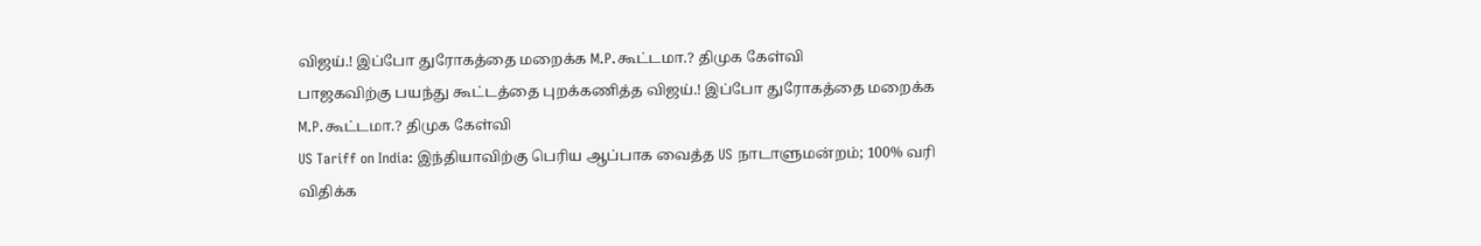விஜய்.! இப்போ துரோகத்தை மறைக்க M.P.கூட்டமா.? திமுக கேள்வி
பாஜகவிற்கு பயந்து கூட்டத்தை புறக்கணித்த விஜய்.! இப்போ துரோகத்தை மறைக்க M.P.கூட்டமா.? திமுக கேள்வி
US Tariff on India: இந்தியாவிற்கு பெரிய ஆப்பாக வைத்த US நாடாளுமன்றம்; 100% வரி விதிக்க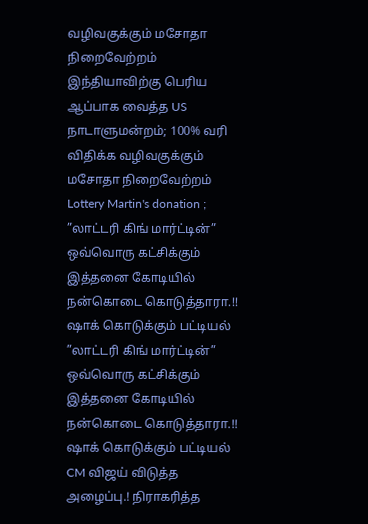வழிவகுக்கும் மசோதா நிறைவேற்றம்
இந்தியாவிற்கு பெரிய ஆப்பாக வைத்த US நாடாளுமன்றம்; 100% வரி விதிக்க வழிவகுக்கும் மசோதா நிறைவேற்றம்
Lottery Martin's donation ; ”லாட்டரி கிங் மார்ட்டின்” ஒவ்வொரு கட்சிக்கும் இத்தனை கோடியில் நன்கொடை கொடுத்தாரா.!! ஷாக் கொடுக்கும் பட்டியல்
”லாட்டரி கிங் மார்ட்டின்” ஒவ்வொரு கட்சிக்கும் இத்தனை கோடியில் நன்கொடை கொடுத்தாரா.!! ஷாக் கொடுக்கும் பட்டியல்
CM விஜய் விடுத்த அழைப்பு.! நிராகரித்த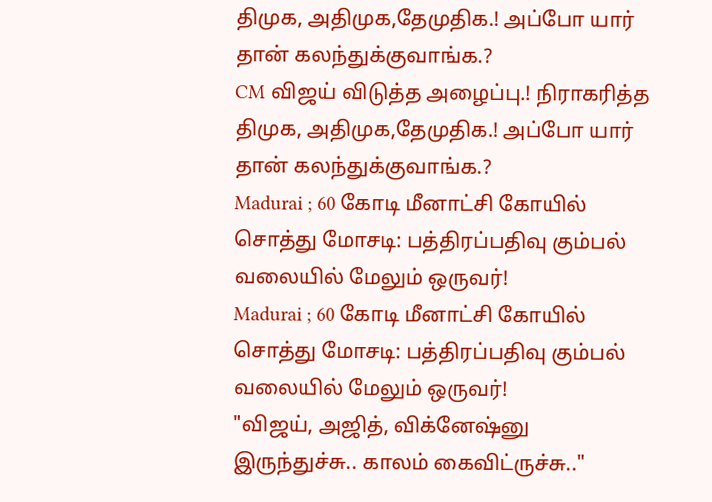திமுக, அதிமுக,தேமுதிக.! அப்போ யார் தான் கலந்துக்குவாங்க.?
CM விஜய் விடுத்த அழைப்பு.! நிராகரித்த திமுக, அதிமுக,தேமுதிக.! அப்போ யார் தான் கலந்துக்குவாங்க.?
Madurai ; 60 கோடி மீனாட்சி கோயில் சொத்து மோசடி: பத்திரப்பதிவு கும்பல் வலையில் மேலும் ஒருவர்!
Madurai ; 60 கோடி மீனாட்சி கோயில் சொத்து மோசடி: பத்திரப்பதிவு கும்பல் வலையில் மேலும் ஒருவர்!
"விஜய், அஜித், விக்னேஷ்னு இருந்துச்சு.. காலம் கைவிட்ருச்சு.."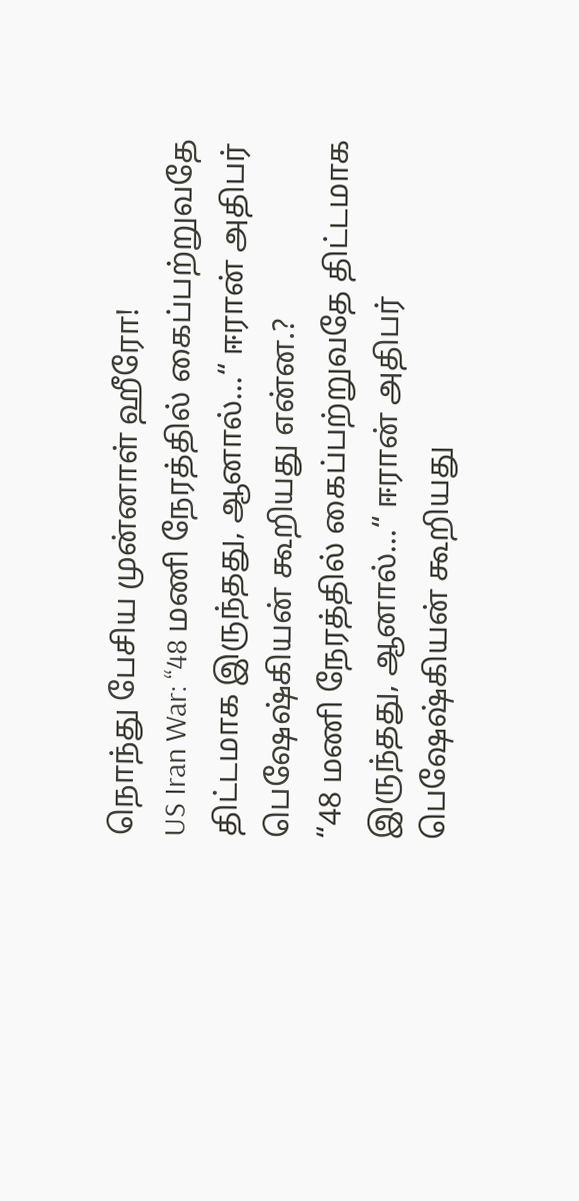நொந்து பேசிய முன்னாள் ஹீரோ!
US Iran War: “48 மணி நேரத்தில் கைப்பற்றுவதே திட்டமாக இருந்தது, ஆனால்...“ ஈரான் அதிபர் பெஷேஷ்கியன் கூறியது என்ன.?
“48 மணி நேரத்தில் கைப்பற்றுவதே திட்டமாக இருந்தது, ஆனால்...“ ஈரான் அதிபர் பெஷேஷ்கியன் கூறியது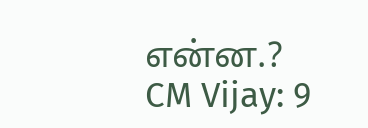என்ன.?
CM Vijay: 9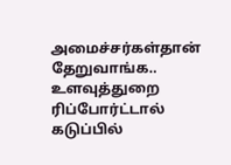அமைச்சர்கள்தான் தேறுவாங்க.. உளவுத்துறை ரிப்போர்ட்டால் கடுப்பில்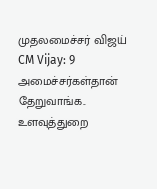முதலமைச்சர் விஜய்
CM Vijay: 9 அமைச்சர்கள்தான் தேறுவாங்க.. உளவுத்துறை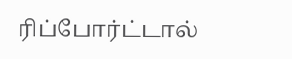ரிப்போர்ட்டால்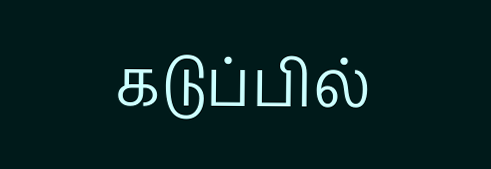கடுப்பில்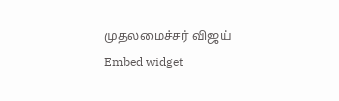முதலமைச்சர் விஜய்
Embed widget